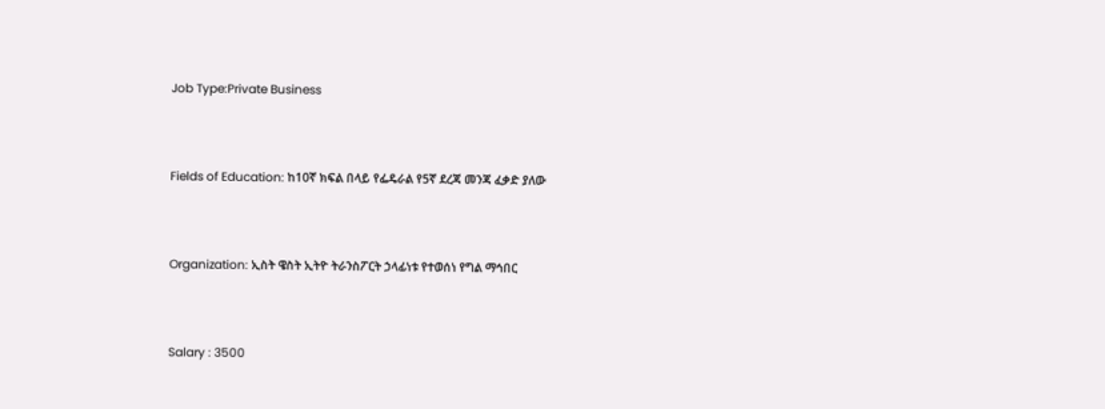Job Type:Private Business



Fields of Education: ከ10ኛ ክፍል በላይ የፌዴራል የ5ኛ ደረጃ መንጃ ፈቃድ ያለው



Organization: ኢስት ዌስት ኢትዮ ትራንስፖርት ኃላፊነቱ የተወሰነ የግል ማኅበር



Salary : 3500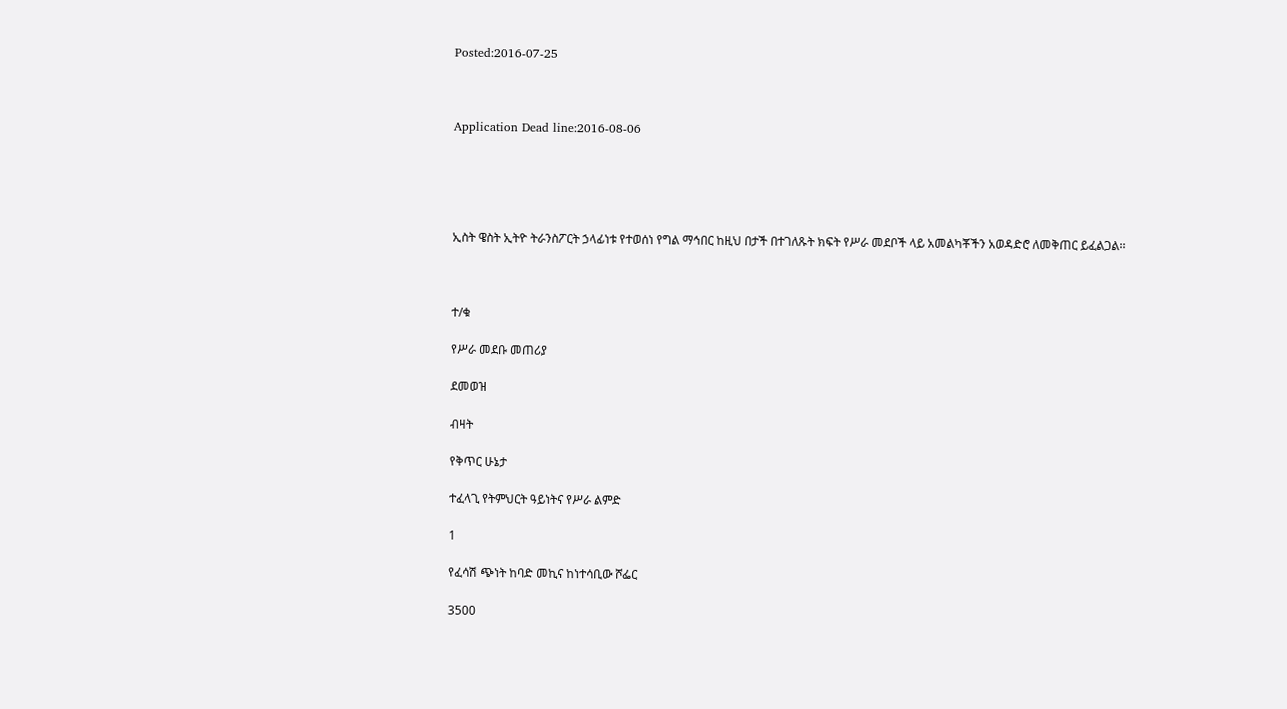Posted:2016-07-25



Application Dead line:2016-08-06





ኢስት ዌስት ኢትዮ ትራንስፖርት ኃላፊነቱ የተወሰነ የግል ማኅበር ከዚህ በታች በተገለጹት ክፍት የሥራ መደቦች ላይ አመልካቾችን አወዳድሮ ለመቅጠር ይፈልጋል፡፡



ተ/ቁ

የሥራ መደቡ መጠሪያ

ደመወዝ

ብዛት

የቅጥር ሁኔታ

ተፈላጊ የትምህርት ዓይነትና የሥራ ልምድ

1

የፈሳሽ ጭነት ከባድ መኪና ከነተሳቢው ሾፌር

3500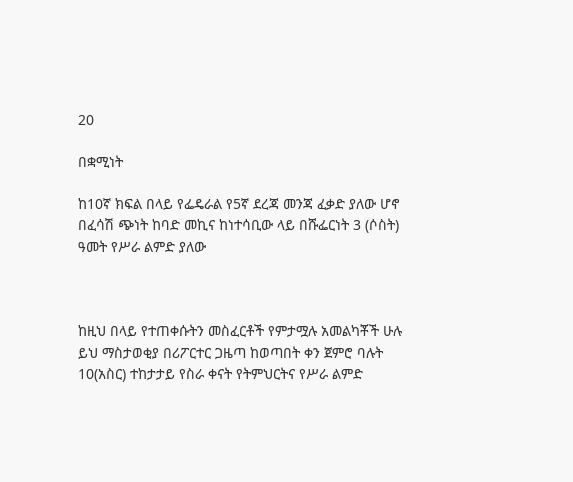20

በቋሚነት

ከ10ኛ ክፍል በላይ የፌዴራል የ5ኛ ደረጃ መንጃ ፈቃድ ያለው ሆኖ በፈሳሽ ጭነት ከባድ መኪና ከነተሳቢው ላይ በሹፌርነት 3 (ሶስት) ዓመት የሥራ ልምድ ያለው



ከዚህ በላይ የተጠቀሱትን መስፈርቶች የምታሟሉ አመልካቾች ሁሉ ይህ ማስታወቂያ በሪፖርተር ጋዜጣ ከወጣበት ቀን ጀምሮ ባሉት 10(አስር) ተከታታይ የስራ ቀናት የትምህርትና የሥራ ልምድ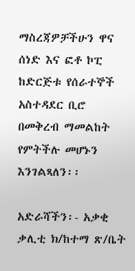ማስረጃዎቻችሁን ዋና ሰነድ እና ፎቶ ኮፒ ከድርጅቱ የሰራተኞች አስተዳደር ቢሮ በመቅረብ ማመልከት የምትችሉ መሆኑን እንገልጻለን፡፡

አድራሻችን፡- አቃቂ ቃሊቲ ክ/ከተማ ጽ/ቤት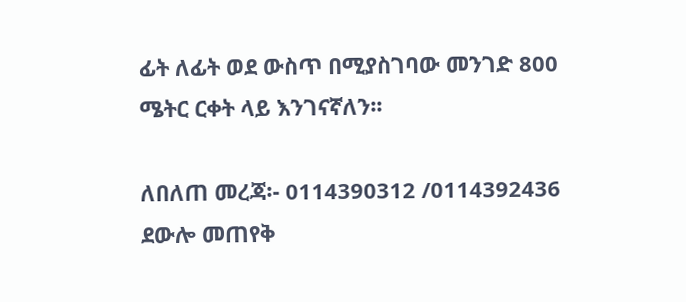ፊት ለፊት ወደ ውስጥ በሚያስገባው መንገድ 800 ሜትር ርቀት ላይ እንገናኛለን፡፡

ለበለጠ መረጃ፡- 0114390312 /0114392436 ደውሎ መጠየቅ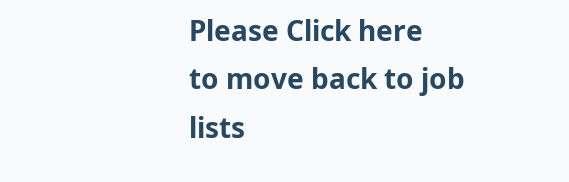Please Click here
to move back to job lists